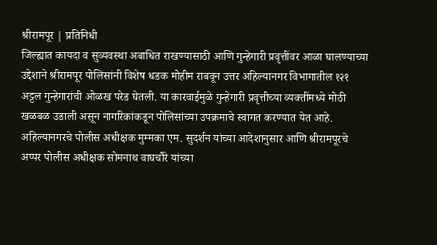श्रीरामपूर | प्रतिनिधी
जिल्ह्यात कायदा व सुव्यवस्था अबाधित राखण्यासाठी आणि गुन्हेगारी प्रवृत्तींवर आळा घालण्याच्या उद्देशाने श्रीरामपूर पोलिसांनी विशेष धडक मोहीम राबवून उत्तर अहिल्यानगर विभागातील १२१ अट्टल गुन्हेगारांची ओळख परेड घेतली. या कारवाईमुळे गुन्हेगारी प्रवृत्तीच्या व्यक्तींमध्ये मोठी खळबळ उडाली असून नागरिकांकडून पोलिसांच्या उपक्रमाचे स्वागत करण्यात येत आहे.
अहिल्यानगरचे पोलीस अधीक्षक मुम्मका एम. सुदर्शन यांच्या आदेशानुसार आणि श्रीरामपूरचे अप्पर पोलीस अधीक्षक सोमनाथ वाघचौरे यांच्या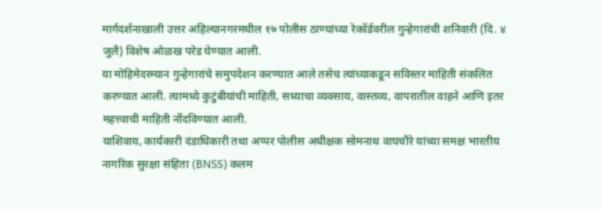मार्गदर्शनाखाली उत्तर अहिल्यानगरमधील १७ पोलीस ठाण्यांच्या रेकॉर्डवरील गुन्हेगारांची शनिवारी (दि. ४ जुलै) विशेष ओळख परेड घेण्यात आली.
या मोहिमेदरम्यान गुन्हेगारांचे समुपदेशन करण्यात आले तसेच त्यांच्याकडून सविस्तर माहिती संकलित करण्यात आली. त्यामध्ये कुटुंबीयांची माहिती, सध्याचा व्यवसाय, वास्तव्य, वापरातील वाहने आणि इतर महत्त्वाची माहिती नोंदविण्यात आली.
याशिवाय, कार्यकारी दंडाधिकारी तथा अप्पर पोलीस अधीक्षक सोमनाथ वाघचौरे यांच्या समक्ष भारतीय नागरिक सुरक्षा संहिता (BNSS) कलम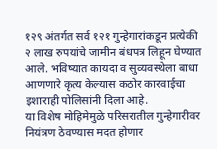१२९ अंतर्गत सर्व १२१ गुन्हेगारांकडून प्रत्येकी २ लाख रुपयांचे जामीन बंधपत्र लिहून घेण्यात आले. भविष्यात कायदा व सुव्यवस्थेला बाधा आणणारे कृत्य केल्यास कठोर कारवाईचा इशाराही पोलिसांनी दिला आहे.
या विशेष मोहिमेमुळे परिसरातील गुन्हेगारीवर नियंत्रण ठेवण्यास मदत होणार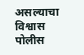असल्याचा विश्वास पोलीस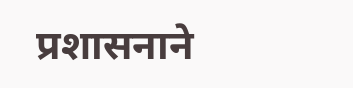प्रशासनाने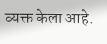व्यक्त केला आहे.